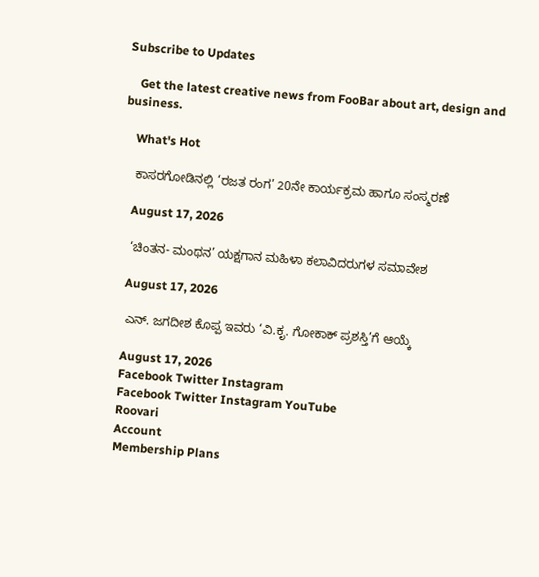Subscribe to Updates

    Get the latest creative news from FooBar about art, design and business.

    What's Hot

    ಕಾಸರಗೋಡಿನಲ್ಲಿ ‘ರಜತ ರಂಗ’ 20ನೇ ಕಾರ್ಯಕ್ರಮ ಹಾಗೂ ಸಂಸ್ಮರಣೆ

    August 17, 2026

    ‘ಚಿಂತನ- ಮಂಥನ’ ಯಕ್ಷಗಾನ ಮಹಿಳಾ ಕಲಾವಿದರುಗಳ ಸಮಾವೇಶ

    August 17, 2026

    ಎನ್. ಜಗದೀಶ ಕೊಪ್ಪ ಇವರು ‘ವಿ.ಕೃ. ಗೋಕಾಕ್ ಪ್ರಶಸ್ತಿ’ಗೆ ಆಯ್ಕೆ

    August 17, 2026
    Facebook Twitter Instagram
    Facebook Twitter Instagram YouTube
    Roovari
    Account
    Membership Plans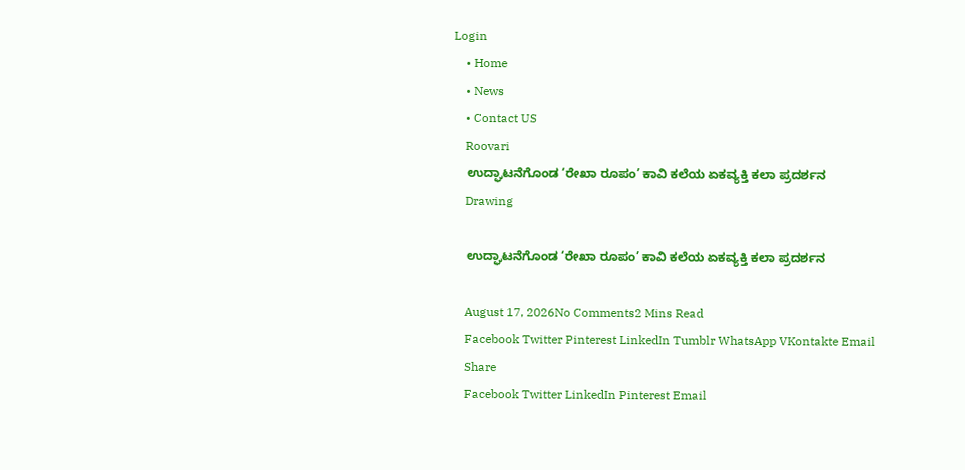Login
    • Home
    • News
    • Contact US
    Roovari
    ಉದ್ಘಾಟನೆಗೊಂಡ ‘ರೇಖಾ ರೂಪಂ’ ಕಾವಿ ಕಲೆಯ ಏಕವ್ಯಕ್ತಿ ಕಲಾ ಪ್ರದರ್ಶನ
    Drawing

    ಉದ್ಘಾಟನೆಗೊಂಡ ‘ರೇಖಾ ರೂಪಂ’ ಕಾವಿ ಕಲೆಯ ಏಕವ್ಯಕ್ತಿ ಕಲಾ ಪ್ರದರ್ಶನ

    August 17, 2026No Comments2 Mins Read
    Facebook Twitter Pinterest LinkedIn Tumblr WhatsApp VKontakte Email
    Share
    Facebook Twitter LinkedIn Pinterest Email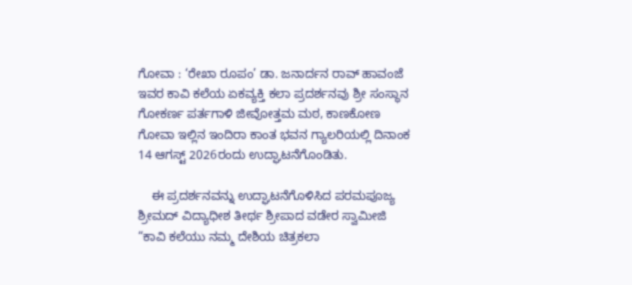ಗೋವಾ : ‘ರೇಖಾ ರೂಪಂ’ ಡಾ. ಜನಾರ್ದನ ರಾವ್ ಹಾವಂಜೆ ಇವರ ಕಾವಿ ಕಲೆಯ ಏಕವ್ಯಕ್ತಿ ಕಲಾ ಪ್ರದರ್ಶನವು ಶ್ರೀ ಸಂಸ್ಥಾನ ಗೋಕರ್ಣ ಪರ್ತಗಾಳಿ ಜೀವೋತ್ತಮ ಮಠ, ಕಾಣಕೋಣ ಗೋವಾ ಇಲ್ಲಿನ ಇಂದಿರಾ ಕಾಂತ ಭವನ ಗ್ಯಾಲರಿಯಲ್ಲಿ ದಿನಾಂಕ 14 ಆಗಸ್ಟ್ 2026ರಂದು ಉದ್ಘಾಟನೆಗೊಂಡಿತು.

    ಈ ಪ್ರದರ್ಶನವನ್ನು ಉದ್ಘಾಟನೆಗೊಳಿಸಿದ ಪರಮಪೂಜ್ಯ ಶ್ರೀಮದ್ ವಿದ್ಯಾಧೀಶ ತೀರ್ಥ ಶ್ರೀಪಾದ ವಡೇರ ಸ್ವಾಮೀಜಿ “ಕಾವಿ ಕಲೆಯು ನಮ್ಮ ದೇಶಿಯ ಚಿತ್ರಕಲಾ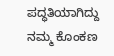ಪದ್ಧತಿಯಾಗಿದ್ದು ನಮ್ಮ ಕೊಂಕಣ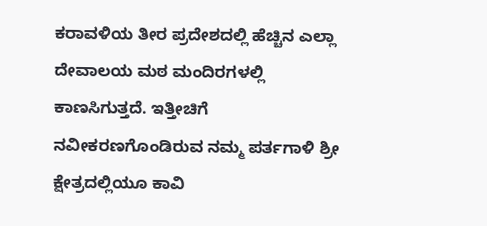ಕರಾವಳಿಯ ತೀರ ಪ್ರದೇಶದಲ್ಲಿ ಹೆಚ್ಚಿನ ಎಲ್ಲಾ ದೇವಾಲಯ ಮಠ ಮಂದಿರಗಳಲ್ಲಿ ಕಾಣಸಿಗುತ್ತದೆ. ಇತ್ತೀಚಿಗೆ ನವೀಕರಣಗೊಂಡಿರುವ ನಮ್ಮ ಪರ್ತಗಾಳಿ ಶ್ರೀ ಕ್ಷೇತ್ರದಲ್ಲಿಯೂ ಕಾವಿ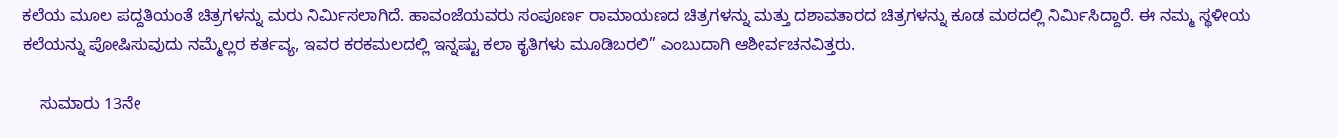ಕಲೆಯ ಮೂಲ ಪದ್ದತಿಯಂತೆ ಚಿತ್ರಗಳನ್ನು ಮರು ನಿರ್ಮಿಸಲಾಗಿದೆ. ಹಾವಂಜೆಯವರು ಸಂಪೂರ್ಣ ರಾಮಾಯಣದ ಚಿತ್ರಗಳನ್ನು ಮತ್ತು ದಶಾವತಾರದ ಚಿತ್ರಗಳನ್ನು ಕೂಡ ಮಠದಲ್ಲಿ ನಿರ್ಮಿಸಿದ್ದಾರೆ. ಈ ನಮ್ಮ ಸ್ಥಳೀಯ ಕಲೆಯನ್ನು ಪೋಷಿಸುವುದು ನಮ್ಮೆಲ್ಲರ ಕರ್ತವ್ಯ, ಇವರ ಕರಕಮಲದಲ್ಲಿ ಇನ್ನಷ್ಟು ಕಲಾ ಕೃತಿಗಳು ಮೂಡಿಬರಲಿ” ಎಂಬುದಾಗಿ ಆಶೀರ್ವಚನವಿತ್ತರು.

    ಸುಮಾರು 13ನೇ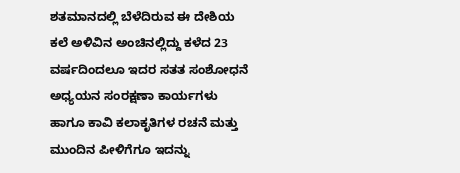ಶತಮಾನದಲ್ಲಿ ಬೆಳೆದಿರುವ ಈ ದೇಶಿಯ ಕಲೆ ಅಳಿವಿನ ಅಂಚಿನಲ್ಲಿದ್ದು ಕಳೆದ 23 ವರ್ಷದಿಂದಲೂ ಇದರ ಸತತ ಸಂಶೋಧನೆ ಅಧ್ಯಯನ ಸಂರಕ್ಷಣಾ ಕಾರ್ಯಗಳು ಹಾಗೂ ಕಾವಿ ಕಲಾಕೃತಿಗಳ ರಚನೆ ಮತ್ತು ಮುಂದಿನ ಪೀಳಿಗೆಗೂ ಇದನ್ನು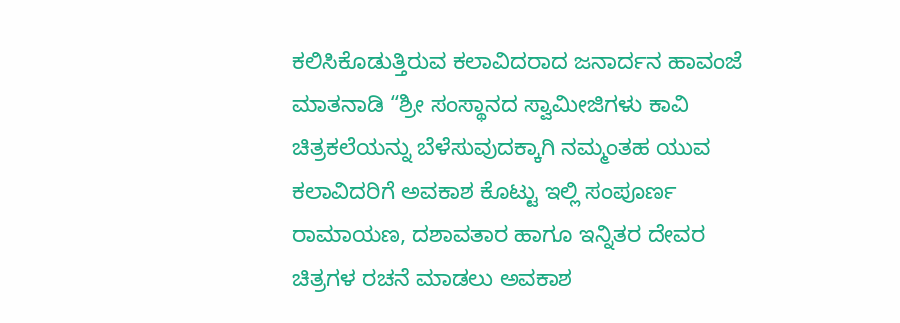ಕಲಿಸಿಕೊಡುತ್ತಿರುವ ಕಲಾವಿದರಾದ ಜನಾರ್ದನ ಹಾವಂಜೆ ಮಾತನಾಡಿ “ಶ್ರೀ ಸಂಸ್ಥಾನದ ಸ್ವಾಮೀಜಿಗಳು ಕಾವಿ ಚಿತ್ರಕಲೆಯನ್ನು ಬೆಳೆಸುವುದಕ್ಕಾಗಿ ನಮ್ಮಂತಹ ಯುವ ಕಲಾವಿದರಿಗೆ ಅವಕಾಶ ಕೊಟ್ಟು ಇಲ್ಲಿ ಸಂಪೂರ್ಣ ರಾಮಾಯಣ, ದಶಾವತಾರ ಹಾಗೂ ಇನ್ನಿತರ ದೇವರ ಚಿತ್ರಗಳ ರಚನೆ ಮಾಡಲು ಅವಕಾಶ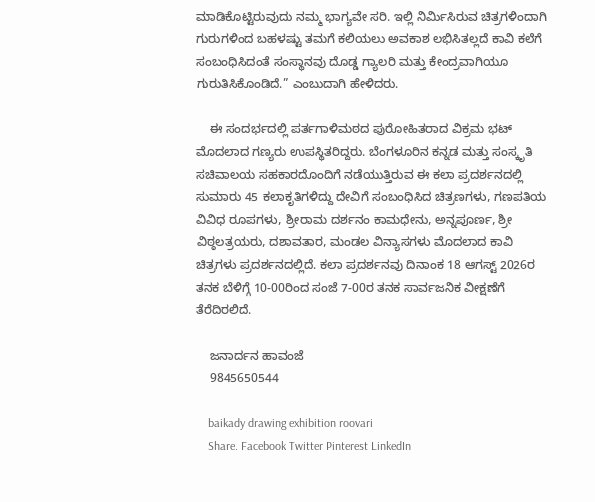ಮಾಡಿಕೊಟ್ಟಿರುವುದು ನಮ್ಮ ಭಾಗ್ಯವೇ ಸರಿ. ಇಲ್ಲಿ ನಿರ್ಮಿಸಿರುವ ಚಿತ್ರಗಳಿಂದಾಗಿ ಗುರುಗಳಿಂದ ಬಹಳಷ್ಟು ತಮಗೆ ಕಲಿಯಲು ಅವಕಾಶ ಲಭಿಸಿತಲ್ಲದೆ ಕಾವಿ ಕಲೆಗೆ ಸಂಬಂಧಿಸಿದಂತೆ ಸಂಸ್ಥಾನವು ದೊಡ್ಡ ಗ್ಯಾಲರಿ ಮತ್ತು ಕೇಂದ್ರವಾಗಿಯೂ ಗುರುತಿಸಿಕೊಂಡಿದೆ.” ಎಂಬುದಾಗಿ ಹೇಳಿದರು.

    ಈ ಸಂದರ್ಭದಲ್ಲಿ ಪರ್ತಗಾಳಿಮಠದ ಪುರೋಹಿತರಾದ ವಿಕ್ರಮ ಭಟ್ ಮೊದಲಾದ ಗಣ್ಯರು ಉಪಸ್ಥಿತರಿದ್ದರು. ಬೆಂಗಳೂರಿನ ಕನ್ನಡ ಮತ್ತು ಸಂಸ್ಕೃತಿ ಸಚಿವಾಲಯ ಸಹಕಾರದೊಂದಿಗೆ ನಡೆಯುತ್ತಿರುವ ಈ ಕಲಾ ಪ್ರದರ್ಶನದಲ್ಲಿ ಸುಮಾರು 45 ಕಲಾಕೃತಿಗಳಿದ್ದು ದೇವಿಗೆ ಸಂಬಂಧಿಸಿದ ಚಿತ್ರಣಗಳು, ಗಣಪತಿಯ ವಿವಿಧ ರೂಪಗಳು, ಶ್ರೀರಾಮ ದರ್ಶನಂ ಕಾಮಧೇನು, ಅನ್ನಪೂರ್ಣ, ಶ್ರೀ ವಿಠ್ಠಲತ್ರಯರು, ದಶಾವತಾರ, ಮಂಡಲ ವಿನ್ಯಾಸಗಳು ಮೊದಲಾದ ಕಾವಿ ಚಿತ್ರಗಳು ಪ್ರದರ್ಶನದಲ್ಲಿದೆ. ಕಲಾ ಪ್ರದರ್ಶನವು ದಿನಾಂಕ 18 ಆಗಸ್ಟ್ 2026ರ ತನಕ ಬೆಳಿಗ್ಗೆ 10-00ರಿಂದ ಸಂಜೆ 7-00ರ ತನಕ ಸಾರ್ವಜನಿಕ ವೀಕ್ಷಣೆಗೆ ತೆರೆದಿರಲಿದೆ.

    ಜನಾರ್ದನ ಹಾವಂಜೆ
    9845650544

    baikady drawing exhibition roovari
    Share. Facebook Twitter Pinterest LinkedIn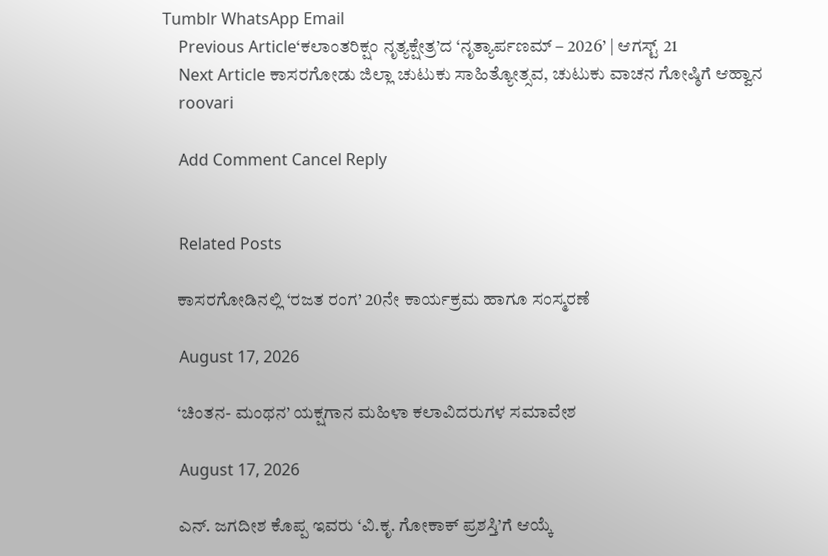Tumblr WhatsApp Email
    Previous Article‘ಕಲಾಂತರಿಕ್ಷಂ ನೃತ್ಯಕ್ಷೇತ್ರ’ದ ‘ನೃತ್ಯಾರ್ಪಣಮ್ – 2026’ | ಆಗಸ್ಟ್ 21
    Next Article ಕಾಸರಗೋಡು ಜಿಲ್ಲಾ ಚುಟುಕು ಸಾಹಿತ್ಯೋತ್ಸವ, ಚುಟುಕು ವಾಚನ ಗೋಷ್ಠಿಗೆ ಆಹ್ವಾನ
    roovari

    Add Comment Cancel Reply


    Related Posts

    ಕಾಸರಗೋಡಿನಲ್ಲಿ ‘ರಜತ ರಂಗ’ 20ನೇ ಕಾರ್ಯಕ್ರಮ ಹಾಗೂ ಸಂಸ್ಮರಣೆ

    August 17, 2026

    ‘ಚಿಂತನ- ಮಂಥನ’ ಯಕ್ಷಗಾನ ಮಹಿಳಾ ಕಲಾವಿದರುಗಳ ಸಮಾವೇಶ

    August 17, 2026

    ಎನ್. ಜಗದೀಶ ಕೊಪ್ಪ ಇವರು ‘ವಿ.ಕೃ. ಗೋಕಾಕ್ ಪ್ರಶಸ್ತಿ’ಗೆ ಆಯ್ಕೆ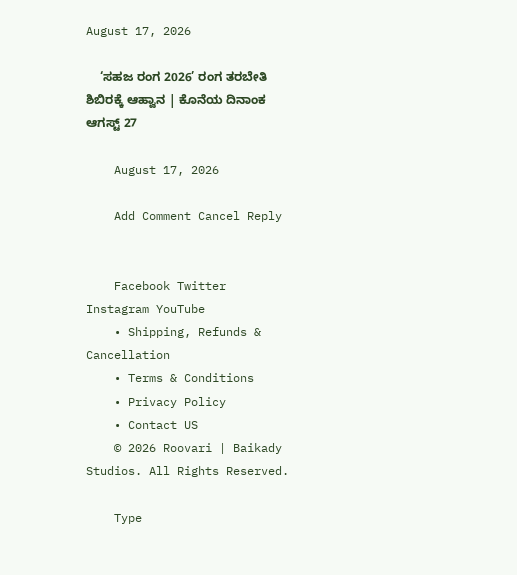August 17, 2026

    ‘ಸಹಜ ರಂಗ 2026’ ರಂಗ ತರಬೇತಿ ಶಿಬಿರಕ್ಕೆ ಆಹ್ವಾನ | ಕೊನೆಯ ದಿನಾಂಕ ಆಗಸ್ಟ್ 27

    August 17, 2026

    Add Comment Cancel Reply


    Facebook Twitter Instagram YouTube
    • Shipping, Refunds & Cancellation
    • Terms & Conditions
    • Privacy Policy
    • Contact US
    © 2026 Roovari | Baikady Studios. All Rights Reserved.

    Type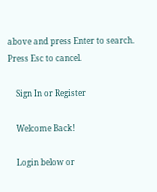above and press Enter to search. Press Esc to cancel.

    Sign In or Register

    Welcome Back!

    Login below or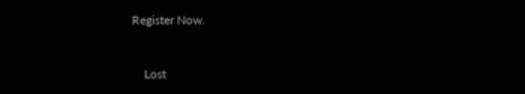Register Now.


    Lost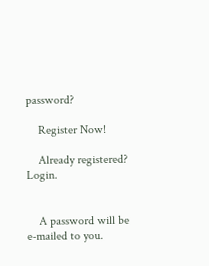password?

    Register Now!

    Already registered? Login.


    A password will be e-mailed to you.